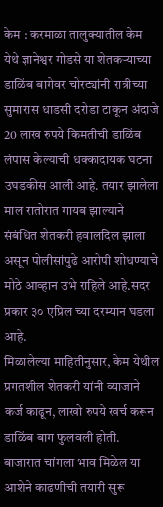केम : करमाळा तालुक्यातील केम येथे ज्ञानेश्वर गोडसे या शेतकऱ्याच्या डाळिंब बागेवर चोरट्यांनी रात्रीच्या सुमारास धाडसी दरोडा टाकून अंदाजे 20 लाख रुपये किमतीची डाळिंब लंपास केल्याची धक्कादायक घटना उघडकीस आली आहे. तयार झालेला माल रातोरात गायब झाल्याने संबंधित शेतकरी हवालदिल झाला असून पोलीसांपुढे आरोपी शोधण्याचे मोठे आव्हान उभे राहिले आहे.सदर प्रकार ३० एप्रिल च्या दरम्यान घडला आहे.
मिळालेल्या माहितीनुसार, केम येथील प्रगतशील शेतकरी यांनी व्याजाने कर्ज काढून, लाखो रुपये खर्च करून डाळिंब बाग फुलवली होती. बाजारात चांगला भाव मिळेल या आशेने काढणीची तयारी सुरू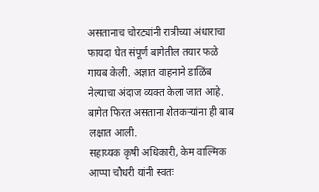असतानाच चोरट्यांनी रात्रीच्या अंधाराचा फायदा घेत संपूर्ण बागेतील तयार फळे गायब केली. अज्ञात वाहनाने डाळिंब नेल्याचा अंदाज व्यक्त केला जात आहे. बागेत फिरत असताना शेतकऱ्यांना ही बाब लक्षात आली.
सहाय्यक कृषी अधिकारी, केम वाल्मिक आप्पा चौधरी यांनी स्वतः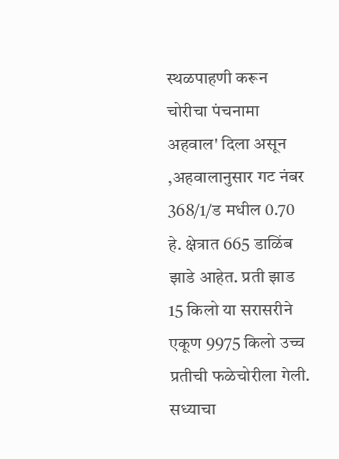स्थळपाहणी करून चोरीचा पंचनामा अहवाल' दिला असून ,अहवालानुसार गट नंबर 368/1/ड मधील 0.70 हे. क्षेत्रात 665 डाळिंब झाडे आहेत. प्रती झाड 15 किलो या सरासरीने एकूण 9975 किलो उच्च प्रतीची फळेचोरीला गेली. सध्याचा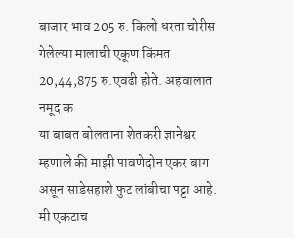बाजार भाव 205 रु. किलो धरता चोरीस गेलेल्या मालाची एकूण किंमत 20,44,875 रु.एवढी होते. अहवालात नमूद क
या बाबत बोलताना शेतकरी ज्ञानेश्वर म्हणाले की माझी पावणेदोन एकर बाग असून साडेसहाशे फुट लांबीचा पट्टा आहे. मी एकटाच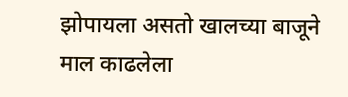झोपायला असतो खालच्या बाजूने माल काढलेला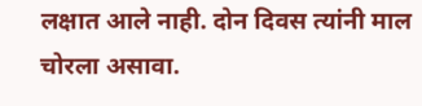लक्षात आले नाही. दोन दिवस त्यांनी माल चोरला असावा.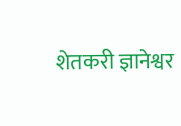शेतकरी ज्ञानेश्वर